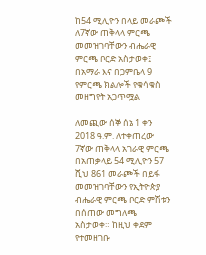ከ54 ሚሊዮን በላይ መራጮች ለ7ኛው ጠቅላላ ምርጫ መመዝገባቸውን ብሔራዊ ምርጫ ቦርድ አስታወቀ፤ በአማራ እና በጋምቤላ 9 የምርጫ ክልሎች የቁሳቁስ መዘግየት አጋጥሟል

ለመጪው ሰኞ ሰኔ 1 ቀን 2018 ዓ.ም. ለተቀጠረው 7ኛው ጠቅላላ አገራዊ ምርጫ በአጠቃላይ 54 ሚሊዮን 57 ሺህ 861 መራጮች በይፋ መመዝገባቸውን የኢትዮጵያ ብሔራዊ ምርጫ ቦርድ ምሽቱን በሰጠው መግለጫ አስታወቀ። ከዚህ ቀደም የተመዘገቡ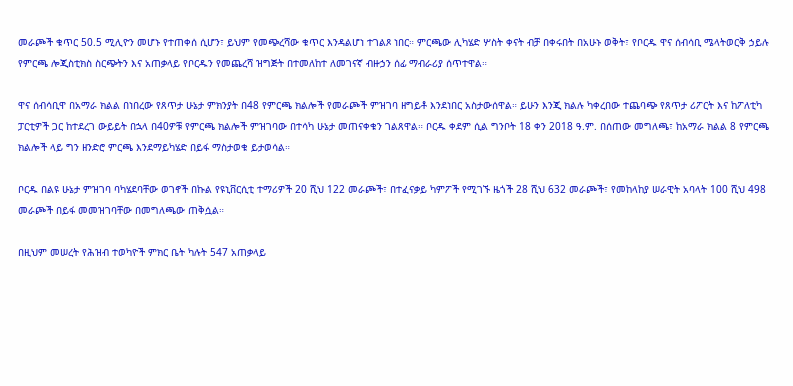መራጮች ቁጥር 50.5 ሚሊዮን መሆኑ የተጠቀሰ ሲሆን፣ ይህም የመጭረሻው ቁጥር እንዳልሆነ ተገልጾ ነበር። ምርጫው ሊካሄድ ሦስት ቀናት ብቻ በቀሩበት በአሁኑ ወቅት፣ የቦርዱ ዋና ሰብሳቢ ሜላትወርቅ ኃይሉ የምርጫ ሎጂስቲክስ ስርጭትን እና አጠቃላይ የቦርዱን የመጨረሻ ዝግጅት በተመለከተ ለመገናኛ ብዙኃን ሰፊ ማብራሪያ ሰጥተዋል።

ዋና ሰብሳቢዋ በአማራ ክልል በነበረው የጸጥታ ሁኔታ ምክንያት በ48 የምርጫ ክልሎች የመራጮች ምዝገባ ዘግይቶ እንደነበር አስታውሰዋል። ይሁን እንጂ ክልሉ ካቀረበው ተጨባጭ የጸጥታ ሪፖርት እና ከፖለቲካ ፓርቲዎች ጋር ከተደረገ ውይይት በኋላ በ40ዎቹ የምርጫ ክልሎች ምዝገባው በተሳካ ሁኔታ መጠናቀቁን ገልጸዋል። ቦርዱ ቀደም ሲል ግንቦት 18 ቀን 2018 ዓ.ም. በሰጠው መግለጫ፣ ከአማራ ክልል 8 የምርጫ ክልሎች ላይ ግን ዘንድሮ ምርጫ እንደማይካሄድ በይፋ ማስታወቁ ይታወሳል።

ቦርዱ በልዩ ሁኔታ ምዝገባ ባካሄደባቸው ወገኖች በኩል የዩኒቨርሲቲ ተማሪዎች 20 ሺህ 122 መራጮች፣ በተፈናቃይ ካምፖች የሚገኙ ዜጎች 28 ሺህ 632 መራጮች፣ የመከላከያ ሠራዊት አባላት 100 ሺህ 498 መራጮች በይፋ መመዝገባቸው በመግለጫው ጠቅሷል።

በዚህም መሠረት የሕዝብ ተወካዮች ምክር ቤት ካሉት 547 አጠቃላይ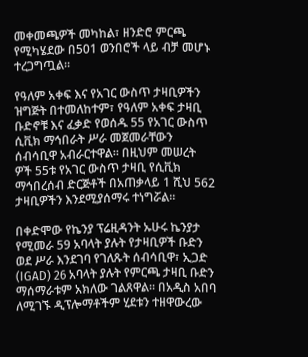መቀመጫዎች መካከል፣ ዘንድሮ ምርጫ የሚካሄደው በ501 ወንበሮች ላይ ብቻ መሆኑ ተረጋግጧል።

የዓለም አቀፍ እና የአገር ውስጥ ታዛቢዎችን ዝግጅት በተመለከተም፣ የዓለም አቀፍ ታዛቢ ቡድኖቹ እና ፈቃድ የወሰዱ 55 የአገር ውስጥ ሲቪክ ማኅበራት ሥራ መጀመራቸውን ሰብሳቢዋ አብራርተዋል። በዚህም መሠረት ዎች 55ቱ የአገር ውስጥ ታዛቢ የሲቪክ ማኅበረሰብ ድርጅቶች በአጠቃላይ 1 ሺህ 562 ታዛቢዎችን እንደሚያሰማሩ ተነግሯል።

በቀድሞው የኬንያ ፕሬዚዳንት ኡሁሩ ኬንያታ የሚመራ 59 አባላት ያሉት የታዛቢዎች ቡድን ወደ ሥራ እንደገባ የገለጹት ሰብሳቢዋ፣ ኢጋድ (IGAD) 26 አባላት ያሉት የምርጫ ታዛቢ ቡድን ማሰማራቱም አክለው ገልጸዋል። በአዲስ አበባ ለሚገኙ ዲፕሎማቶችም ሂደቱን ተዘዋውረው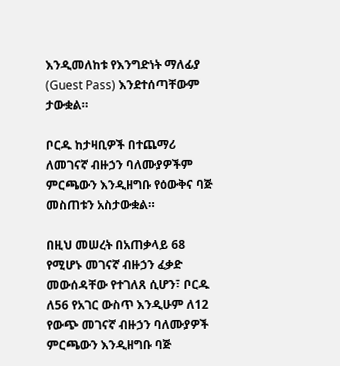እንዲመለከቱ የእንግድነት ማለፊያ (Guest Pass) እንደተሰጣቸውም ታውቋል።

ቦርዱ ከታዛቢዎች በተጨማሪ ለመገናኛ ብዙኃን ባለሙያዎችም ምርጫውን እንዲዘግቡ የዕውቅና ባጅ መስጠቱን አስታውቋል።

በዚህ መሠረት በአጠቃላይ 68 የሚሆኑ መገናኛ ብዙኃን ፈቃድ መውሰዳቸው የተገለጸ ሲሆን፣ ቦርዱ ለ56 የአገር ውስጥ እንዲሁም ለ12 የውጭ መገናኛ ብዙኃን ባለሙያዎች ምርጫውን እንዲዘግቡ ባጅ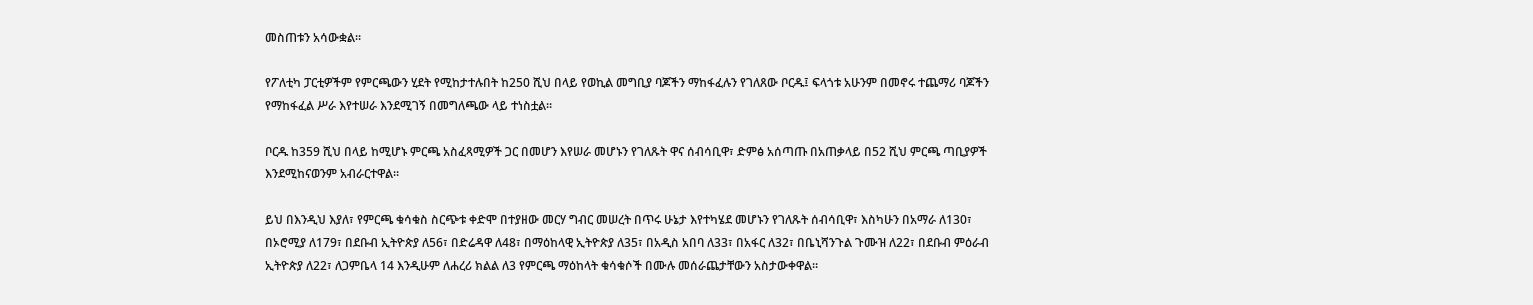መስጠቱን አሳውቋል።

የፖለቲካ ፓርቲዎችም የምርጫውን ሂደት የሚከታተሉበት ከ250 ሺህ በላይ የወኪል መግቢያ ባጆችን ማከፋፈሉን የገለጸው ቦርዱ፤ ፍላጎቱ አሁንም በመኖሩ ተጨማሪ ባጆችን የማከፋፈል ሥራ እየተሠራ እንደሚገኝ በመግለጫው ላይ ተነስቷል።

ቦርዱ ከ359 ሺህ በላይ ከሚሆኑ ምርጫ አስፈጻሚዎች ጋር በመሆን እየሠራ መሆኑን የገለጹት ዋና ሰብሳቢዋ፣ ድምፅ አሰጣጡ በአጠቃላይ በ52 ሺህ ምርጫ ጣቢያዎች እንደሚከናወንም አብራርተዋል።

ይህ በእንዲህ እያለ፣ የምርጫ ቁሳቁስ ስርጭቱ ቀድሞ በተያዘው መርሃ ግብር መሠረት በጥሩ ሁኔታ እየተካሄደ መሆኑን የገለጹት ሰብሳቢዋ፣ እስካሁን በአማራ ለ130፣ በኦሮሚያ ለ179፣ በደቡብ ኢትዮጵያ ለ56፣ በድሬዳዋ ለ48፣ በማዕከላዊ ኢትዮጵያ ለ35፣ በአዲስ አበባ ለ33፣ በአፋር ለ32፣ በቤኒሻንጉል ጉሙዝ ለ22፣ በደቡብ ምዕራብ ኢትዮጵያ ለ22፣ ለጋምቤላ 14 እንዲሁም ለሐረሪ ክልል ለ3 የምርጫ ማዕከላት ቁሳቁሶች በሙሉ መሰራጨታቸውን አስታውቀዋል።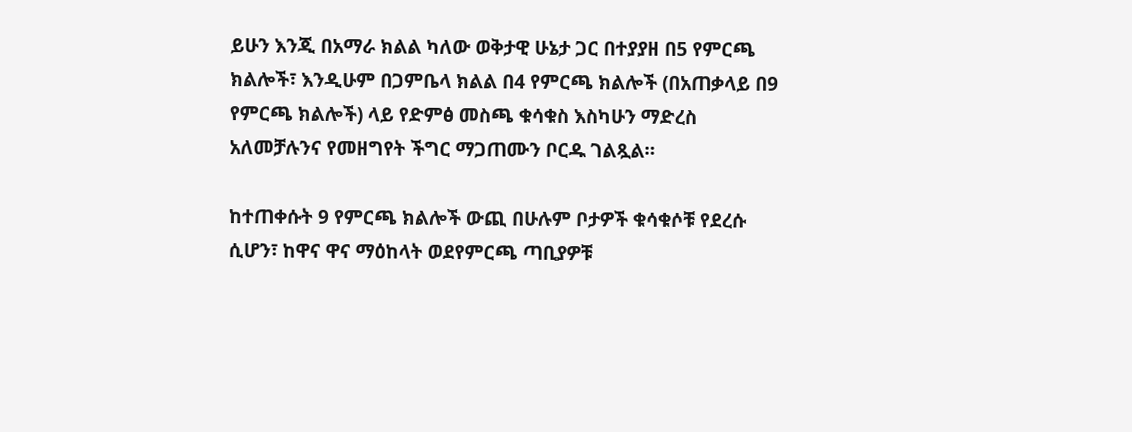ይሁን እንጂ በአማራ ክልል ካለው ወቅታዊ ሁኔታ ጋር በተያያዘ በ5 የምርጫ ክልሎች፣ እንዲሁም በጋምቤላ ክልል በ4 የምርጫ ክልሎች (በአጠቃላይ በ9 የምርጫ ክልሎች) ላይ የድምፅ መስጫ ቁሳቁስ እስካሁን ማድረስ አለመቻሉንና የመዘግየት ችግር ማጋጠሙን ቦርዱ ገልጿል።

ከተጠቀሱት 9 የምርጫ ክልሎች ውጪ በሁሉም ቦታዎች ቁሳቁሶቹ የደረሱ ሲሆን፣ ከዋና ዋና ማዕከላት ወደየምርጫ ጣቢያዎቹ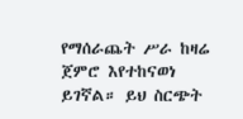የማሰራጨት ሥራ ከዛሬ ጀምሮ እየተከናወነ ይገኛል። ይህ ስርጭት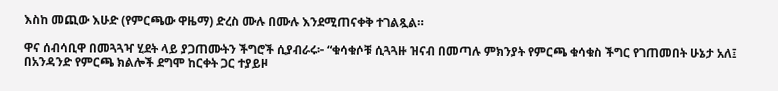እስከ መጪው እሁድ (የምርጫው ዋዜማ) ድረስ ሙሉ በሙሉ እንደሚጠናቀቅ ተገልጿል።

ዋና ሰብሳቢዋ በመጓጓዣ ሂደት ላይ ያጋጠሙትን ችግሮች ሲያብራሩ፦ “ቁሳቁሶቹ ሲጓጓዙ ዝናብ በመጣሉ ምክንያት የምርጫ ቁሳቁስ ችግር የገጠመበት ሁኔታ አለ፤ በአንዳንድ የምርጫ ክልሎች ደግሞ ከርቀት ጋር ተያይዞ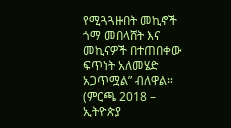የሚጓጓዙበት መኪኖች ጎማ መበላሸት እና መኪናዎች በተጠበቀው ፍጥነት አለመሄድ አጋጥሟል” ብለዋል። (ምርጫ 2018 – ኢትዮጵያ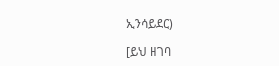ኢንሳይደር)

[ይህ ዘገባ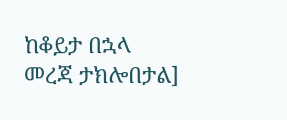ከቆይታ በኋላ መረጃ ታክሎበታል]